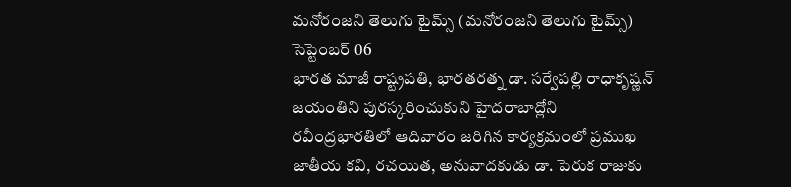మనోరంజని తెలుగు టైమ్స్ (మనోరంజని తెలుగు టైమ్స్) సెప్టెంబర్ 06
భారత మాజీ రాష్ట్రపతి, భారతరత్న డా. సర్వేపల్లి రాధాకృష్ణన్ జయంతిని పురస్కరించుకుని హైదరాబాద్లోని రవీంద్రభారతిలో ఆదివారం జరిగిన కార్యక్రమంలో ప్రముఖ జాతీయ కవి, రచయిత, అనువాదకుడు డా. పెరుక రాజుకు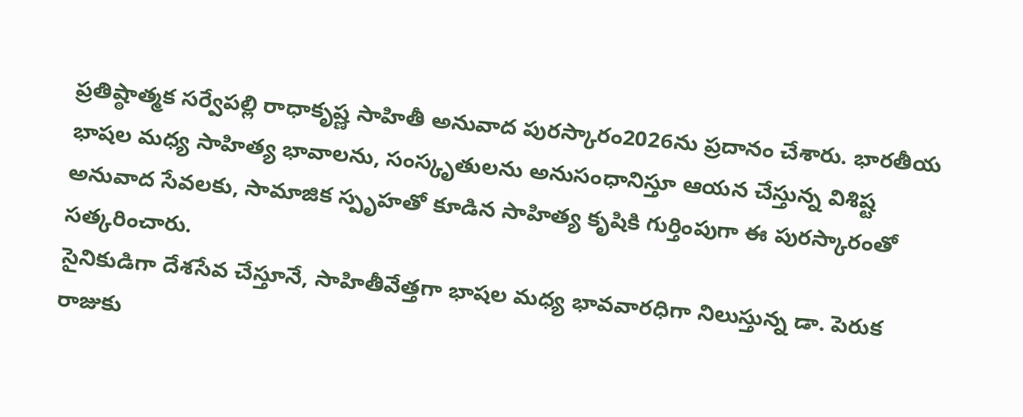ప్రతిష్ఠాత్మక సర్వేపల్లి రాధాకృష్ణ సాహితీ అనువాద పురస్కారం2026ను ప్రదానం చేశారు. భారతీయ భాషల మధ్య సాహిత్య భావాలను, సంస్కృతులను అనుసంధానిస్తూ ఆయన చేస్తున్న విశిష్ట అనువాద సేవలకు, సామాజిక స్పృహతో కూడిన సాహిత్య కృషికి గుర్తింపుగా ఈ పురస్కారంతో సత్కరించారు.
సైనికుడిగా దేశసేవ చేస్తూనే, సాహితీవేత్తగా భాషల మధ్య భావవారధిగా నిలుస్తున్న డా. పెరుక రాజుకు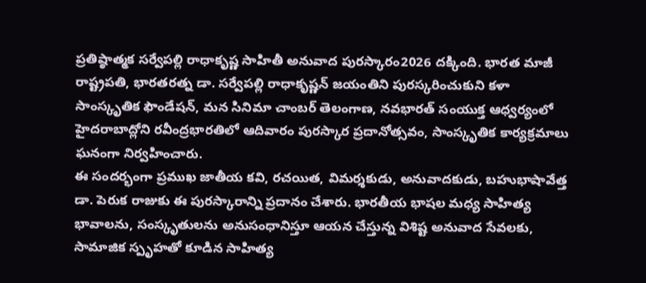ప్రతిష్ఠాత్మక సర్వేపల్లి రాధాకృష్ణ సాహితీ అనువాద పురస్కారం2026 దక్కింది. భారత మాజీ రాష్ట్రపతి, భారతరత్న డా. సర్వేపల్లి రాధాకృష్ణన్ జయంతిని పురస్కరించుకుని కళా సాంస్కృతిక ఫౌండేషన్, మన సినిమా చాంబర్ తెలంగాణ, నవభారత్ సంయుక్త ఆధ్వర్యంలో హైదరాబాద్లోని రవీంద్రభారతిలో ఆదివారం పురస్కార ప్రదానోత్సవం, సాంస్కృతిక కార్యక్రమాలు ఘనంగా నిర్వహించారు.
ఈ సందర్భంగా ప్రముఖ జాతీయ కవి, రచయిత, విమర్శకుడు, అనువాదకుడు, బహుభాషావేత్త డా. పెరుక రాజుకు ఈ పురస్కారాన్ని ప్రదానం చేశారు. భారతీయ భాషల మధ్య సాహిత్య భావాలను, సంస్కృతులను అనుసంధానిస్తూ ఆయన చేస్తున్న విశిష్ట అనువాద సేవలకు, సామాజిక స్పృహతో కూడిన సాహిత్య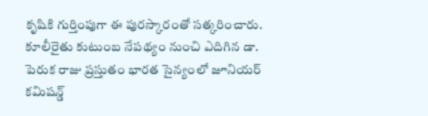కృషికి గుర్తింపుగా ఈ పురస్కారంతో సత్కరించారు.
కూలీరైతు కుటుంబ నేపథ్యం నుంచి ఎదిగిన డా. పెరుక రాజు ప్రస్తుతం భారత సైన్యంలో జూనియర్ కమిషన్డ్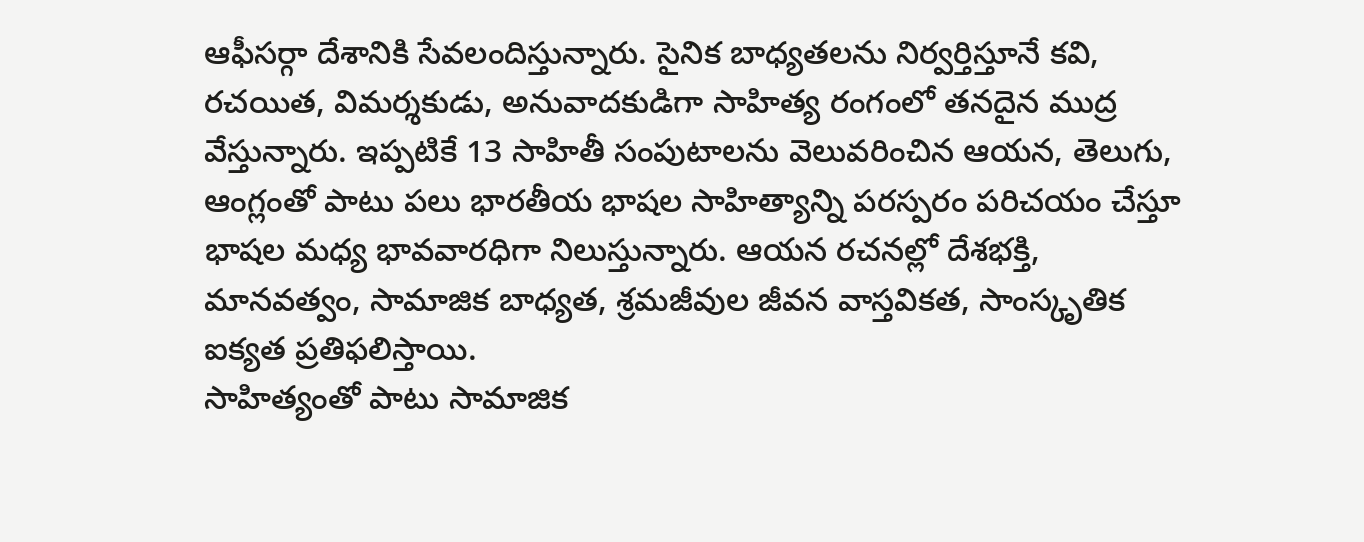ఆఫీసర్గా దేశానికి సేవలందిస్తున్నారు. సైనిక బాధ్యతలను నిర్వర్తిస్తూనే కవి, రచయిత, విమర్శకుడు, అనువాదకుడిగా సాహిత్య రంగంలో తనదైన ముద్ర వేస్తున్నారు. ఇప్పటికే 13 సాహితీ సంపుటాలను వెలువరించిన ఆయన, తెలుగు, ఆంగ్లంతో పాటు పలు భారతీయ భాషల సాహిత్యాన్ని పరస్పరం పరిచయం చేస్తూ భాషల మధ్య భావవారధిగా నిలుస్తున్నారు. ఆయన రచనల్లో దేశభక్తి, మానవత్వం, సామాజిక బాధ్యత, శ్రమజీవుల జీవన వాస్తవికత, సాంస్కృతిక ఐక్యత ప్రతిఫలిస్తాయి.
సాహిత్యంతో పాటు సామాజిక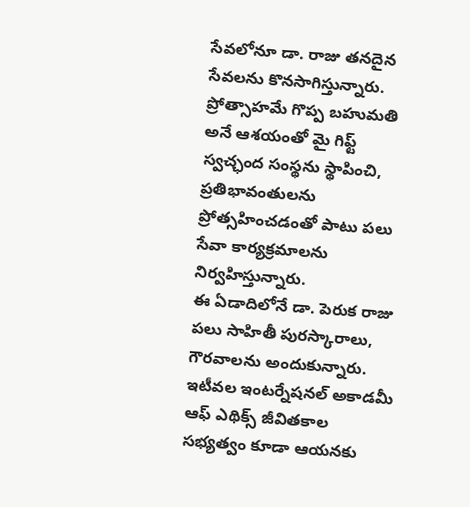సేవలోనూ డా. రాజు తనదైన సేవలను కొనసాగిస్తున్నారు. ప్రోత్సాహమే గొప్ప బహుమతి అనే ఆశయంతో మై గిఫ్ట్ స్వచ్ఛంద సంస్థను స్థాపించి, ప్రతిభావంతులను ప్రోత్సహించడంతో పాటు పలు సేవా కార్యక్రమాలను నిర్వహిస్తున్నారు.
ఈ ఏడాదిలోనే డా. పెరుక రాజు పలు సాహితీ పురస్కారాలు, గౌరవాలను అందుకున్నారు. ఇటీవల ఇంటర్నేషనల్ అకాడమీ ఆఫ్ ఎథిక్స్ జీవితకాల సభ్యత్వం కూడా ఆయనకు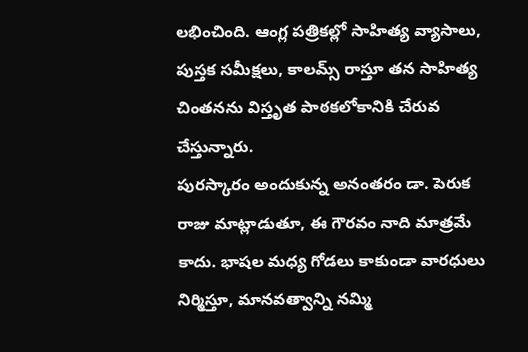లభించింది. ఆంగ్ల పత్రికల్లో సాహిత్య వ్యాసాలు, పుస్తక సమీక్షలు, కాలమ్స్ రాస్తూ తన సాహిత్య చింతనను విస్తృత పాఠకలోకానికి చేరువ చేస్తున్నారు.
పురస్కారం అందుకున్న అనంతరం డా. పెరుక రాజు మాట్లాడుతూ, ఈ గౌరవం నాది మాత్రమే కాదు. భాషల మధ్య గోడలు కాకుండా వారధులు నిర్మిస్తూ, మానవత్వాన్ని నమ్మి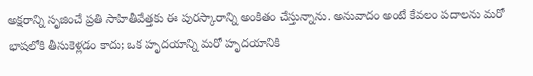అక్షరాన్ని సృజించే ప్రతి సాహితీవేత్తకు ఈ పురస్కారాన్ని అంకితం చేస్తున్నాను. అనువాదం అంటే కేవలం పదాలను మరో భాషలోకి తీసుకెళ్లడం కాదు; ఒక హృదయాన్ని మరో హృదయానికి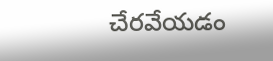చేరవేయడం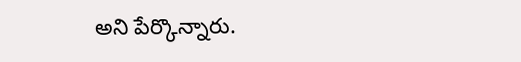అని పేర్కొన్నారు.